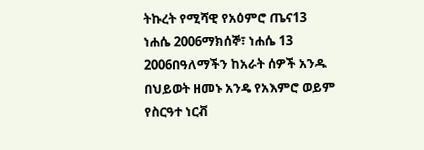ትኩረት የሚሻዊ የአዕምሮ ጤና13 ነሐሴ 2006ማክሰኞ፣ ነሐሴ 13 2006በዓለማችን ከአራት ሰዎች አንዱ በህይወት ዘመኑ አንዴ የአእምሮ ወይም የስርዓተ ነርቭ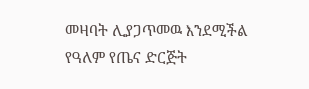መዛባት ሊያጋጥመዉ እንደሚችል የዓለም የጤና ድርጅት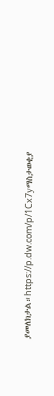ያመለክታል።https://p.dw.com/p/1Cx7yማስታወቂያ